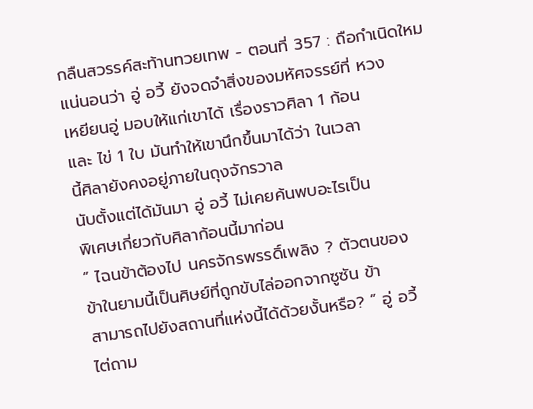กลืนสวรรค์สะท้านทวยเทพ - ตอนที่ 357 : ถือกําเนิดใหม
แน่นอนว่า อู่ อวี้ ยังจดจำสิ่งของมหัศจรรย์ที่ หวง
เหยียนอู่ มอบให้แก่เขาได้ เรื่องราวศิลา 1 ก้อน
และ ไข่ 1 ใบ มันทำให้เขานึกขึ้นมาได้ว่า ในเวลา
นี้ศิลายังคงอยู่ภายในถุงจักรวาล
นับตั้งแต่ได้มันมา อู่ อวี้ ไม่เคยค้นพบอะไรเป็น
พิเศษเกี่ยวกับศิลาก้อนนี้มาก่อน
” ไฉนข้าต้องไป นครจักรพรรดิ์เพลิง ? ตัวตนของ
ข้าในยามนี้เป็นศิษย์ที่ถูกขับไล่ออกจากซูซัน ข้า
สามารถไปยังสถานที่แห่งนี้ได้ด้วยงั้นหรือ? ” อู่ อวี้
ไต่ถาม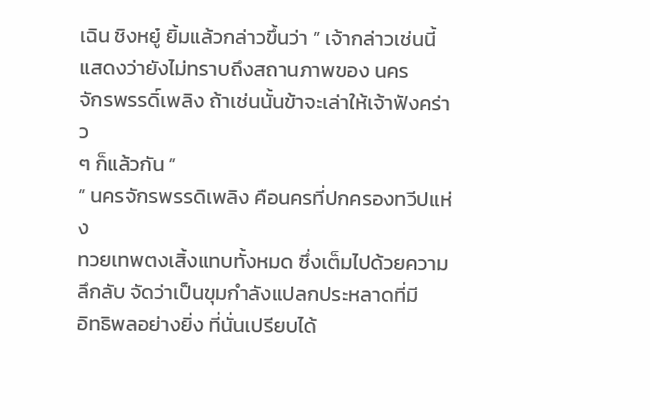เฉิน ชิงหยู๋ ยิ้มแล้วกล่าวขึ้นว่า ” เจ้ากล่าวเช่นนี้
แสดงว่ายังไม่ทราบถึงสถานภาพของ นคร
จักรพรรดิ์เพลิง ถ้าเช่นนั้นข้าจะเล่าให้เจ้าฟังคร่าว
ๆ ก็แล้วกัน ”
” นครจักรพรรดิเพลิง คือนครที่ปกครองทวีปแห่ง
ทวยเทพตงเสิ้งแทบทั้งหมด ซึ่งเต็มไปด้วยความ
ลึกลับ จัดว่าเป็นขุมกำลังแปลกประหลาดที่มี
อิทธิพลอย่างยิ่ง ที่นั่นเปรียบได้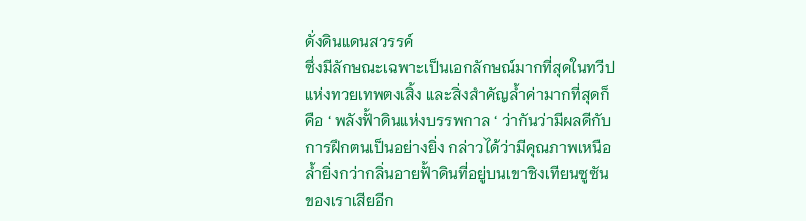ดั่งดินแดนสวรรค์
ซึ่งมีลักษณะเฉพาะเป็นเอกลักษณ์มากที่สุดในทวีป
แห่งทวยเทพตงเสิ้ง และสิ่งสำคัญล้ำค่ามากที่สุดก็
คือ ‘ พลังฟั้าดินแห่งบรรพกาล ‘ ว่ากันว่ามีผลดีกับ
การฝึกตนเป็นอย่างยิ่ง กล่าวได้ว่ามีคุณภาพเหนือ
ล้ำยิ่งกว่ากลิ่นอายฟั้าดินที่อยู่บนเขาชิงเทียนซูซัน
ของเราเสียอีก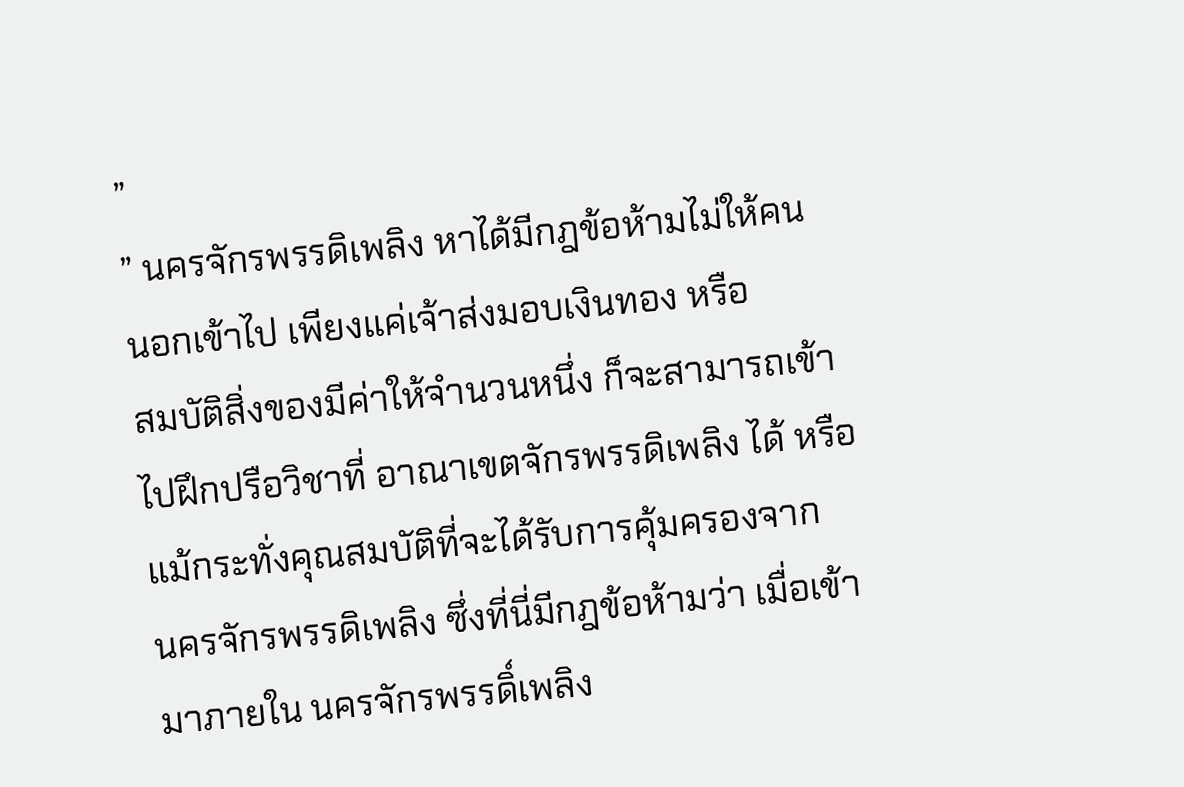”
” นครจักรพรรดิเพลิง หาได้มีกฎข้อห้ามไม่ให้คน
นอกเข้าไป เพียงแค่เจ้าส่งมอบเงินทอง หรือ
สมบัติสิ่งของมีค่าให้จำนวนหนึ่ง ก็จะสามารถเข้า
ไปฝึกปรือวิชาที่ อาณาเขตจักรพรรดิเพลิง ได้ หรือ
แม้กระทั่งคุณสมบัติที่จะได้รับการคุ้มครองจาก
นครจักรพรรดิเพลิง ซึ่งที่นี่มีกฎข้อห้ามว่า เมื่อเข้า
มาภายใน นครจักรพรรดิ์เพลิง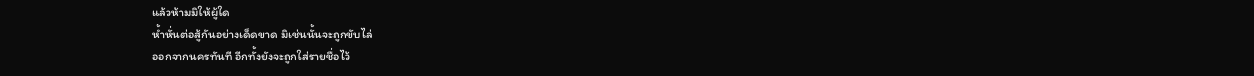แล้วห้ามมิให้ผู้ใด
ห้ำหั่นต่อสู้กันอย่างเด็ดขาด มิเช่นนั้นจะถูกขับไล่
ออกจากนครทันที อีกทั้งยังจะถูกใส่รายชื่อไว้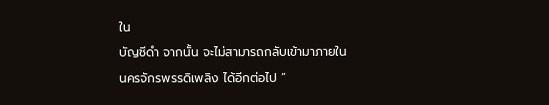ใน
บัญชีดำ จากนั้น จะไม่สามารถกลับเข้ามาภายใน
นครจักรพรรดิเพลิง ได้อีกต่อไป ”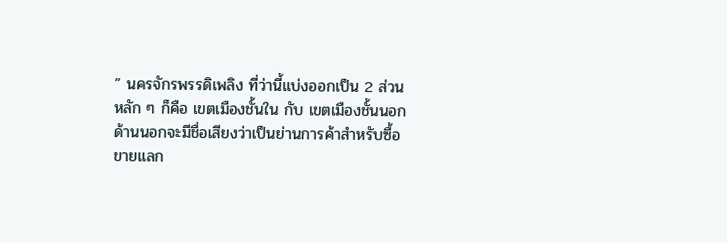” นครจักรพรรดิเพลิง ที่ว่านี้แบ่งออกเป็น 2 ส่วน
หลัก ๆ ก็คือ เขตเมืองชั้นใน กับ เขตเมืองชั้นนอก
ด้านนอกจะมีชื่อเสียงว่าเป็นย่านการค้าสำหรับซื้อ
ขายแลก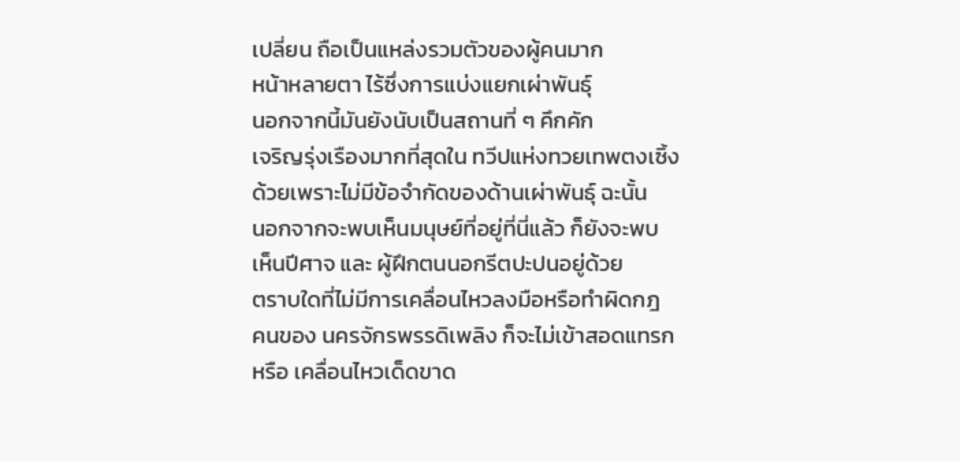เปลี่ยน ถือเป็นแหล่งรวมตัวของผู้คนมาก
หน้าหลายตา ไร้ซึ่งการแบ่งแยกเผ่าพันธุ์
นอกจากนี้มันยังนับเป็นสถานที่ ๆ คึกคัก
เจริญรุ่งเรืองมากที่สุดใน ทวีปแห่งทวยเทพตงเซิ้ง
ด้วยเพราะไม่มีข้อจำกัดของด้านเผ่าพันธุ์ ฉะนั้น
นอกจากจะพบเห็นมนุษย์ที่อยู่ที่นี่แล้ว ก็ยังจะพบ
เห็นปีศาจ และ ผู้ฝึกตนนอกรีตปะปนอยู่ด้วย
ตราบใดที่ไม่มีการเคลื่อนไหวลงมือหรือทำผิดกฎ
คนของ นครจักรพรรดิเพลิง ก็จะไม่เข้าสอดแทรก
หรือ เคลื่อนไหวเด็ดขาด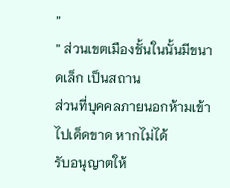”
” ส่วนเขตเมืองชั้นในนั้นมีขนาดเล็ก เป็นสถาน
ส่วนที่บุคคลภายนอกห้ามเข้าไปเด็ดขาด หากไม่ได้
รับอนุญาตให้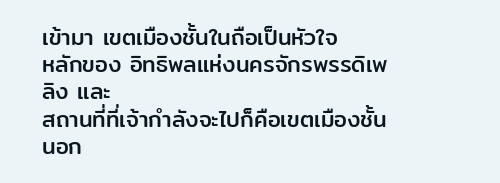เข้ามา เขตเมืองชั้นในถือเป็นหัวใจ
หลักของ อิทธิพลแห่งนครจักรพรรดิเพลิง และ
สถานที่ที่เจ้ากำลังจะไปก็คือเขตเมืองชั้นนอก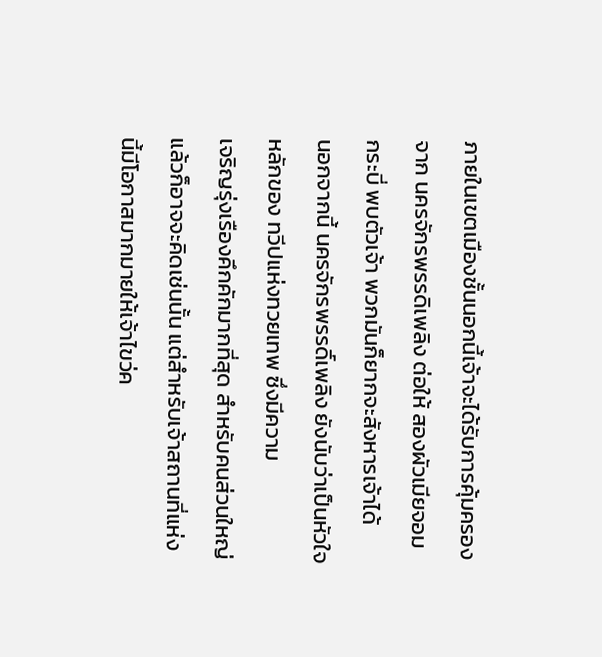ภายในเขตเมืองชั้นนอกนี้เจ้าจะได้รับการคุ้มครอง
จาก นครจักรพรรดิเพลิง ต่อให้ สองผัวเมียจอม
กระบี่ พบตัวเจ้า พวกมันก็ยากจะสังหารเจ้าได้
นอกจากนี้ นครจักรพรรดิ์เพลิง ยังนับว่าเป็นหัวใจ
หลักของ ทวีปแห่งทวยเทพ ซึ่งมีความ
เจริญรุ่งเรืองคึกคักมากที่สุด สำหรับคนส่วนใหญ่
แล้วก็อาจจะคิดเช่นนั้น แต่สำหรับเจ้าสถานที่แห่ง
นี้มีโอกาสมากมายให้เจ้าไขว่ค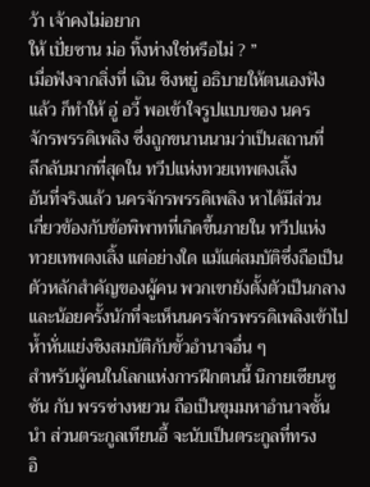ว้า เจ้าคงไม่อยาก
ให้ เปั่ยซาน ม่อ ทิ้งห่างใช่หรือไม่ ? ”
เมื่อฟังจากสิ่งที่ เฉิน ชิงหยู๋ อธิบายให้ตนเองฟัง
แล้ว ก็ทำให้ อู่ อวี้ พอเข้าใจรูปแบบของ นคร
จักรพรรดิเพลิง ซึ่งถูกขนานนามว่าเป็นสถานที่
ลึกลับมากที่สุดใน ทวีปแห่งทวยเทพตงเสิ้ง
อันที่จริงแล้ว นครจักรพรรดิเพลิง หาได้มีส่วน
เกี่ยวข้องกับข้อพิพาทที่เกิดขึ้นภายใน ทวีปแห่ง
ทวยเทพตงเสิ้ง แต่อย่างใด แม้แต่สมบัติซึ่งถือเป็น
ตัวหลักสำคัญของผู้คน พวกเขายังตั้งตัวเป็นกลาง
และน้อยครั้งนักที่จะเห็นนครจักรพรรดิเพลิงเข้าไป
ห้ำหั่นแย่งชิงสมบัติกับขั้วอำนาจอื่น ๆ
สำหรับผู้คนในโลกแห่งการฝึกตนนี้ นิกายเซียนซู
ซัน กับ พรรซ่างหยวน ถือเป็นขุมมหาอำนาจชั้น
นำ ส่วนตระกูลเทียนอี้ จะนับเป็นตระกูลที่ทรง
อิ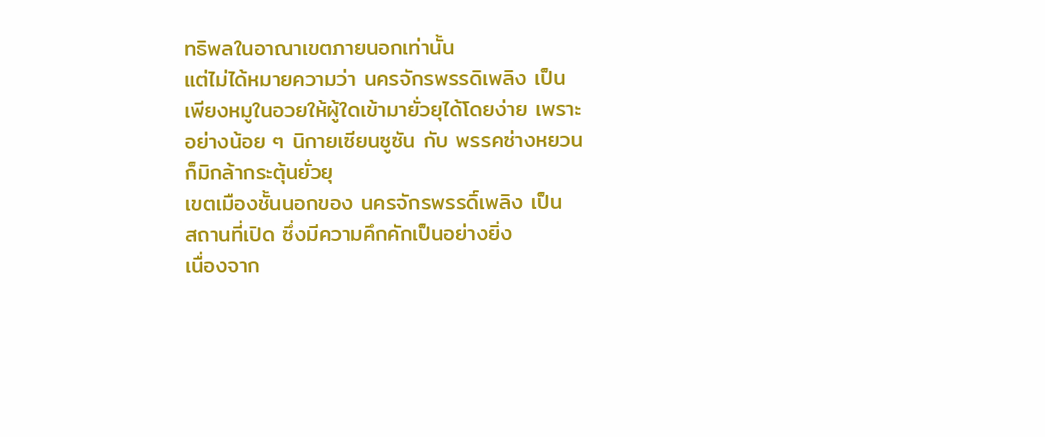ทธิพลในอาณาเขตภายนอกเท่านั้น
แต่ไม่ได้หมายความว่า นครจักรพรรดิเพลิง เป็น
เพียงหมูในอวยให้ผู้ใดเข้ามายั่วยุได้โดยง่าย เพราะ
อย่างน้อย ๆ นิกายเซียนซูซัน กับ พรรคซ่างหยวน
ก็มิกล้ากระตุ้นยั่วยุ
เขตเมืองชั้นนอกของ นครจักรพรรดิ์เพลิง เป็น
สถานที่เปิด ซึ่งมีความคึกคักเป็นอย่างยิ่ง
เนื่องจาก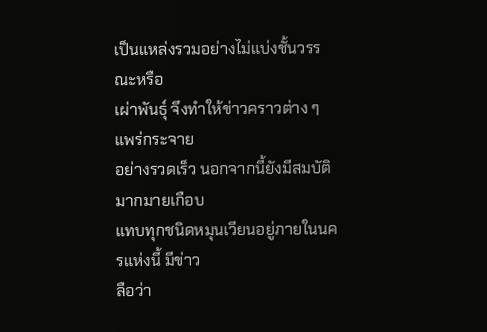เป็นแหล่งรวมอย่างไม่แบ่งชั้นวรรณะหรือ
เผ่าพันธุ์ จึงทำให้ข่าวคราวต่าง ๆ แพร่กระจาย
อย่างรวดเร็ว นอกจากนี้ยังมีสมบัติมากมายเกือบ
แทบทุกชนิดหมุนเวียนอยู่ภายในนครแห่งนี้ มีข่าว
ลือว่า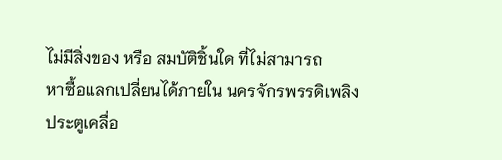ไม่มีสิ่งของ หรือ สมบัติชิ้นใด ที่ไม่สามารถ
หาซื้อแลกเปลี่ยนได้ภายใน นครจักรพรรดิเพลิง
ประตูเคลื่อ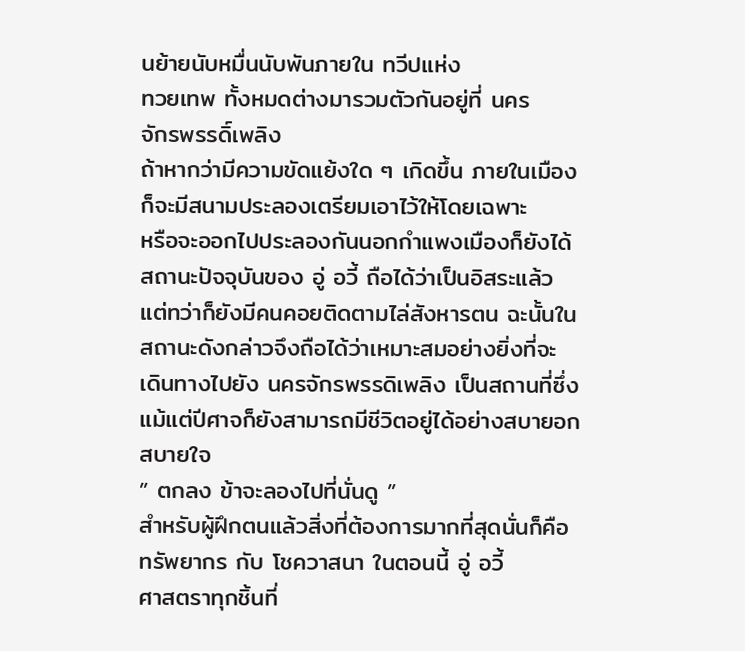นย้ายนับหมื่นนับพันภายใน ทวีปแห่ง
ทวยเทพ ทั้งหมดต่างมารวมตัวกันอยู่ที่ นคร
จักรพรรดิ์เพลิง
ถ้าหากว่ามีความขัดแย้งใด ๆ เกิดขึ้น ภายในเมือง
ก็จะมีสนามประลองเตรียมเอาไว้ให้โดยเฉพาะ
หรือจะออกไปประลองกันนอกกำแพงเมืองก็ยังได้
สถานะปัจจุบันของ อู่ อวี้ ถือได้ว่าเป็นอิสระแล้ว
แต่ทว่าก็ยังมีคนคอยติดตามไล่สังหารตน ฉะนั้นใน
สถานะดังกล่าวจึงถือได้ว่าเหมาะสมอย่างยิ่งที่จะ
เดินทางไปยัง นครจักรพรรดิเพลิง เป็นสถานที่ซึ่ง
แม้แต่ปีศาจก็ยังสามารถมีชีวิตอยู่ได้อย่างสบายอก
สบายใจ
” ตกลง ข้าจะลองไปที่นั่นดู ”
สำหรับผู้ฝึกตนแล้วสิ่งที่ต้องการมากที่สุดนั่นก็คือ
ทรัพยากร กับ โชควาสนา ในตอนนี้ อู่ อวี้
ศาสตราทุกชิ้นที่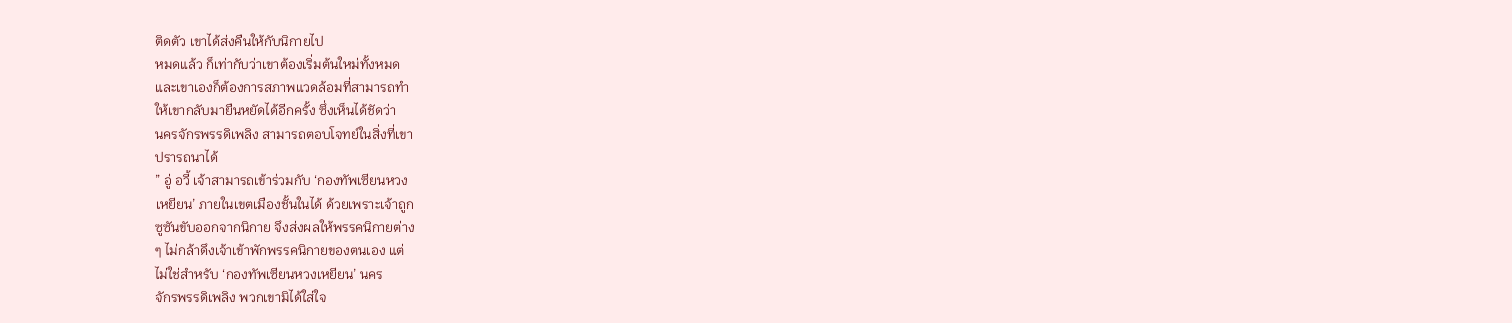ติดตัว เขาได้ส่งคืนให้กับนิกายไป
หมดแล้ว ก็เท่ากับว่าเขาต้องเริ่มต้นใหม่ทั้งหมด
และเขาเองก็ต้องการสภาพแวดล้อมที่สามารถทำ
ให้เขากลับมายืนหยัดได้อีกครั้ง ซึ่งเห็นได้ชัดว่า
นครจักรพรรดิเพลิง สามารถตอบโจทย์ในสิ่งที่เขา
ปรารถนาได้
” อู่ อวี้ เจ้าสามารถเข้าร่วมกับ ‘กองทัพเซียนหวง
เหยียน’ ภายในเขตเมืองชั้นในได้ ด้วยเพราะเจ้าถูก
ซูซันขับออกจากนิกาย จึงส่งผลให้พรรคนิกายต่าง
ๆ ไม่กล้าดึงเจ้าเข้าพักพรรคนิกายของตนเอง แต่
ไม่ใช่สำหรับ ‘กองทัพเซียนหวงเหยียน’ นคร
จักรพรรดิเพลิง พวกเขามิได้ใส่ใจ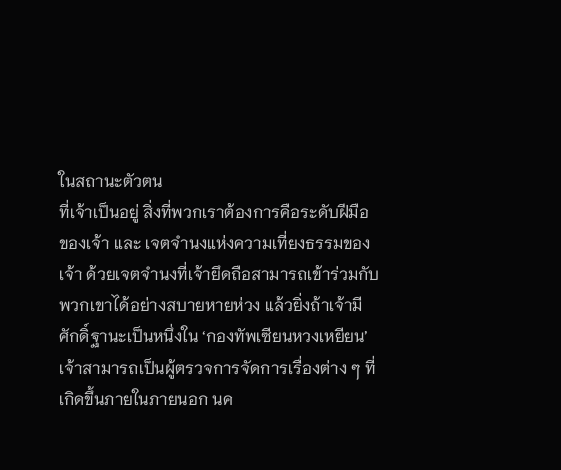ในสถานะตัวตน
ที่เจ้าเป็นอยู่ สิ่งที่พวกเราต้องการคือระดับฝีมือ
ของเจ้า และ เจตจำนงแห่งความเที่ยงธรรมของ
เจ้า ด้วยเจตจำนงที่เจ้ายึดถือสามารถเข้าร่วมกับ
พวกเขาได้อย่างสบายหายห่วง แล้วยิ่งถ้าเจ้ามี
ศักดิ์ฐานะเป็นหนึ่งใน ‘กองทัพเซียนหวงเหยียน’
เจ้าสามารถเป็นผู้ตรวจการจัดการเรื่องต่าง ๆ ที่
เกิดขึ้นภายในภายนอก นค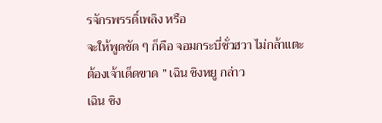รจักรพรรดิ์เพลิง หรือ
จะให้พูดชัด ๆ ก็คือ จอมกระบี่ชั่วฮวา ไม่กล้าแตะ
ต้องเจ้าเด็ดขาด ” เฉิน ชิงหยู กล่าว
เฉิน ชิง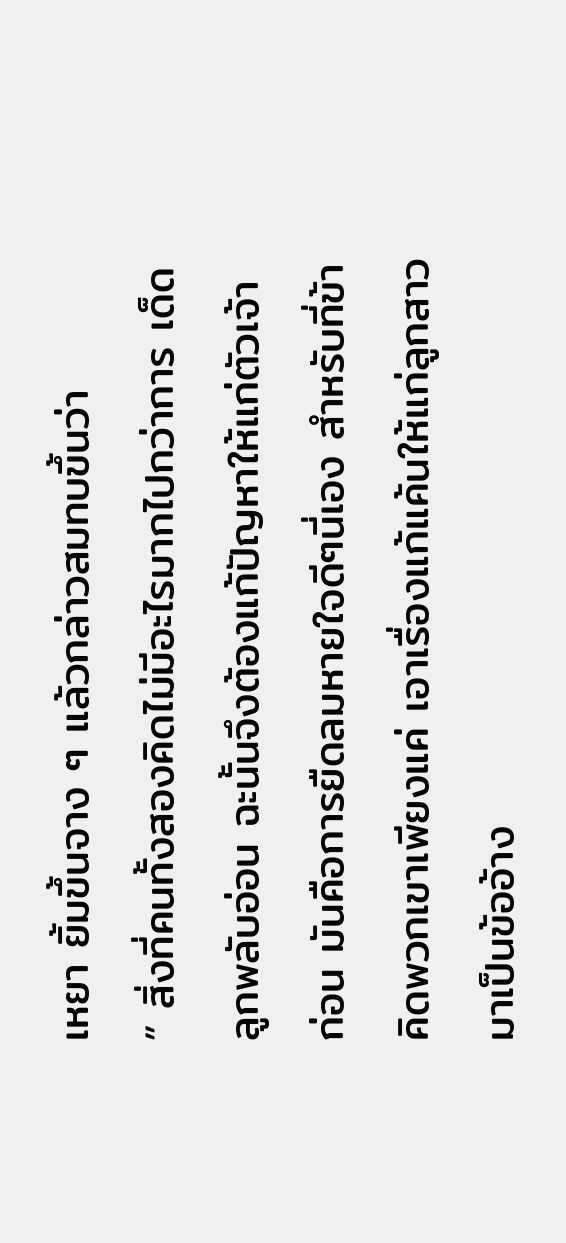เหยา ยิ้มขึ้นจาง ๆ แล้วกล่าวสมทบขึ้นว่า
” สิ่งที่คนทั้งสองคิดไม่มีอะไรมากไปกว่าการ เด็ด
ลูกพลับอ่อน ฉะนั้นจึงต้องแก้ปัญหาให้แก่ตัวเจ้า
ก่อน มันคือการยืดลมหายใจดีๆนี่เอง สำหรับที่ข้า
คิดพวกเขาเพียงแค่ เอาเรื่องแก้แค้นให้แก่ลูกสาว
มาเป็นข้ออ้าง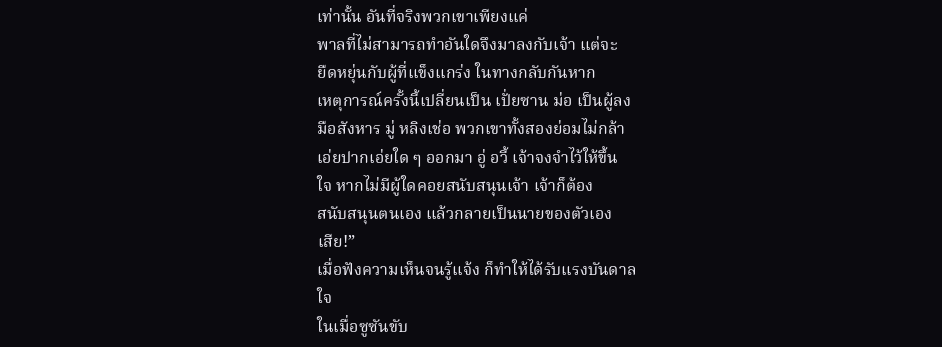เท่านั้น อันที่จริงพวกเขาเพียงแค่
พาลที่ไม่สามารถทำอันใดจึงมาลงกับเจ้า แต่จะ
ยืดหยุ่นกับผู้ที่แข็งแกร่ง ในทางกลับกันหาก
เหตุการณ์ครั้งนี้เปลี่ยนเป็น เปั่ยซาน ม่อ เป็นผู้ลง
มือสังหาร มู่ หลิงเช่อ พวกเขาทั้งสองย่อมไม่กล้า
เอ่ยปากเอ่ยใด ๆ ออกมา อู่ อวี้ เจ้าจงจำไว้ให้ขึ้น
ใจ หากไม่มีผู้ใดคอยสนับสนุนเจ้า เจ้าก็ต้อง
สนับสนุนตนเอง แล้วกลายเป็นนายของตัวเอง
เสีย!”
เมื่อฟังความเห็นจนรู้แจ้ง ก็ทำให้ได้รับแรงบันดาล
ใจ
ในเมื่อซูซันขับ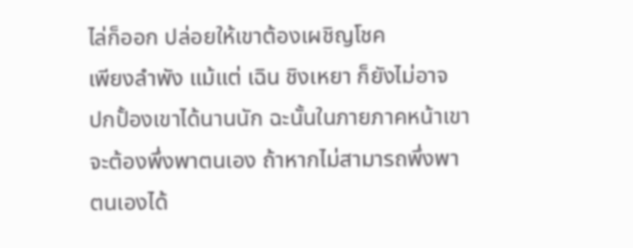ไล่ก็ออก ปล่อยให้เขาต้องเผชิญโชค
เพียงลำพัง แม้แต่ เฉิน ชิงเหยา ก็ยังไม่อาจ
ปกปั้องเขาได้นานนัก ฉะนั้นในภายภาคหน้าเขา
จะต้องพึ่งพาตนเอง ถ้าหากไม่สามารถพึ่งพา
ตนเองได้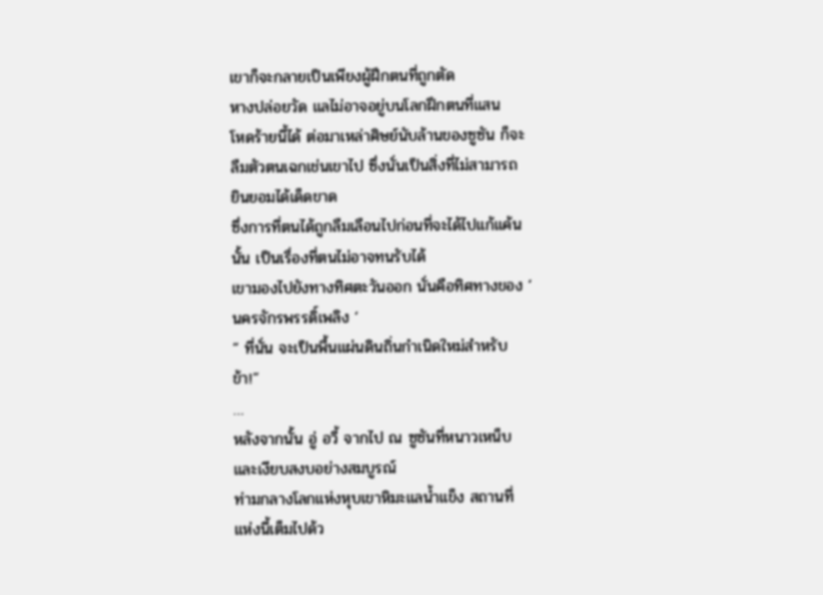เขาก็จะกลายเป็นเพียงผู้ฝึกตนที่ถูกตัด
หางปล่อยวัด แลไม่อาจอยู่บนโลกฝึกตนที่แสน
โหดร้ายนี้ได้ ต่อมาเหล่าศิษย์นับล้านของซูซัน ก็จะ
ลืมตัวตนเฉกเช่นเขาไป ซึ่งนั่นเป็นสิ่งที่ไม่สามารถ
ยินยอมได้เด็ดขาด
ซึ่งการที่ตนได้ถูกลืมเลือนไปก่อนที่จะได้ไปแก้แค้น
นั้น เป็นเรื่องที่ตนไม่อาจทนรับได้
เขามองไปยังทางทิศตะวันออก นั่นคือทิศทางของ ‘
นครจักรพรรดิ์เพลิง ‘
” ที่นั่น จะเป็นพื้นแผ่นดินถิ่นกำเนิดใหม่สำหรับ
ข้า!”
…
หลังจากนั้น อู่ อวี้ จากไป ณ ซูซันที่หนาวเหน็บ
และเงียบสงบอย่างสมบูรณ์
ท่ามกลางโลกแห่งหุบเขาหิมะแลน้ำแข็ง สถานที่
แห่งนี้เต็มไปด้ว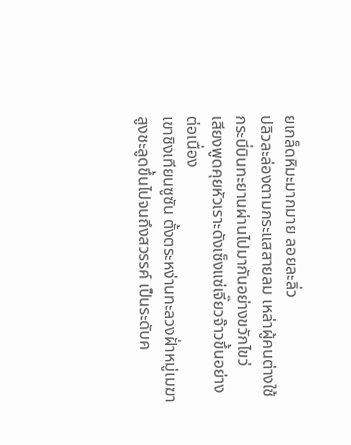ยเกล็ดหิมะมากมาย ลอยละลิ่ว
ปลิวละล่องตามกระแสสายลม เหล่าผู้คนต่างใช้
กระบี่บินทะยานผ่านไปมากันอย่างขวักไขว่
เสียงพูดคุยหัวเราะดังเซ็งแซ่เจี๊ยวจ๊าวขึ้นอย่าง
ต่อเนื่อง
เขาชิงเทียนซูซัน ตั้งตระหง่านทะลวงฝั่าหมู่เมฆา
สูงชะลูดขึ้นไปจนถึงสวรรค์ เป็นระดับค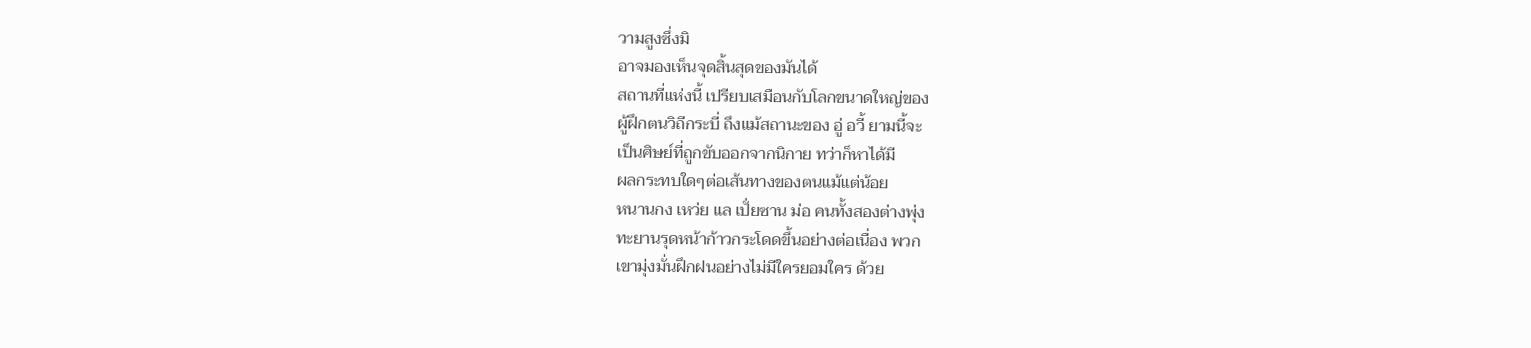วามสูงซึ่งมิ
อาจมองเห็นจุดสิ้นสุดของมันได้
สถานที่แห่งนี้ เปรียบเสมือนกับโลกขนาดใหญ่ของ
ผู้ฝึกตนวิถีกระบี่ ถึงแม้สถานะของ อู่ อวี้ ยามนี้จะ
เป็นศิษย์ที่ถูกขับออกจากนิกาย ทว่าก็หาได้มี
ผลกระทบใดๆต่อเส้นทางของตนแม้แต่น้อย
หนานกง เหว่ย แล เปั่ยซาน ม่อ คนทั้งสองต่างพุ่ง
ทะยานรุดหน้าก้าวกระโดดขึ้นอย่างต่อเนื่อง พวก
เขามุ่งมั่นฝึกฝนอย่างไม่มีใครยอมใคร ด้วย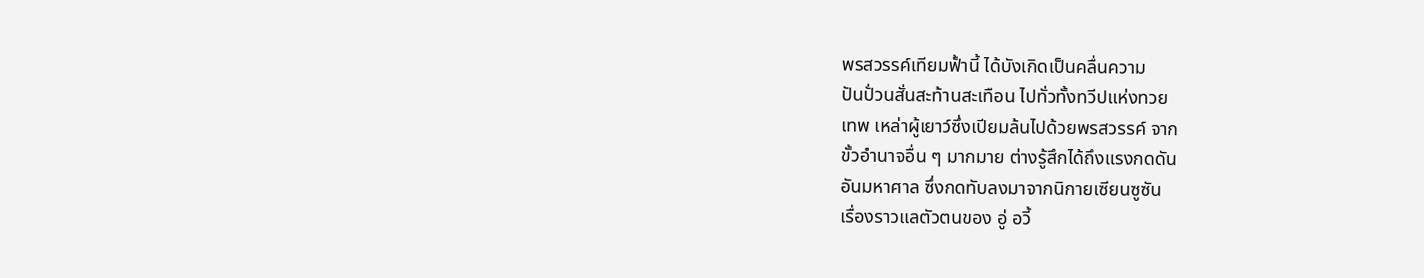พรสวรรค์เทียมฟั้านี้ ได้บังเกิดเป็นคลื่นความ
ปันปั่วนสั่นสะท้านสะเทือน ไปทั่วทั้งทวีปแห่งทวย
เทพ เหล่าผู้เยาว์ซึ่งเปียมล้นไปด้วยพรสวรรค์ จาก
ขั้วอำนาจอื่น ๆ มากมาย ต่างรู้สึกได้ถึงแรงกดดัน
อันมหาศาล ซึ่งกดทับลงมาจากนิกายเซียนซูซัน
เรื่องราวแลตัวตนของ อู่ อวี้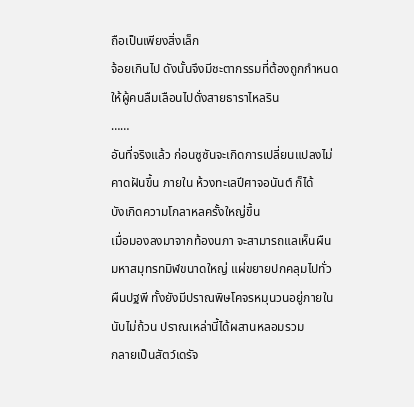ถือเป็นเพียงสิ่งเล็ก
จ้อยเกินไป ดังนั้นจึงมีชะตากรรมที่ต้องถูกกำหนด
ให้ผู้คนลืมเลือนไปดั่งสายธาราไหลริน
……
อันที่จริงแล้ว ก่อนซูซันจะเกิดการเปลี่ยนแปลงไม่
คาดฝันขึ้น ภายใน ห้วงทะเลปีศาจอนันต์ ก็ได้
บังเกิดความโกลาหลครั้งใหญ่ขึ้น
เมื่อมองลงมาจากท้องนภา จะสามารถแลเห็นผืน
มหาสมุทรทมิฬขนาดใหญ่ แผ่ขยายปกคลุมไปทั่ว
ผืนปฐพี ทั้งยังมีปราณพิษโคจรหมุนวนอยู่ภายใน
นับไม่ถ้วน ปราณเหล่านี้ได้ผสานหลอมรวม
กลายเป็นสัตว์เดรัจ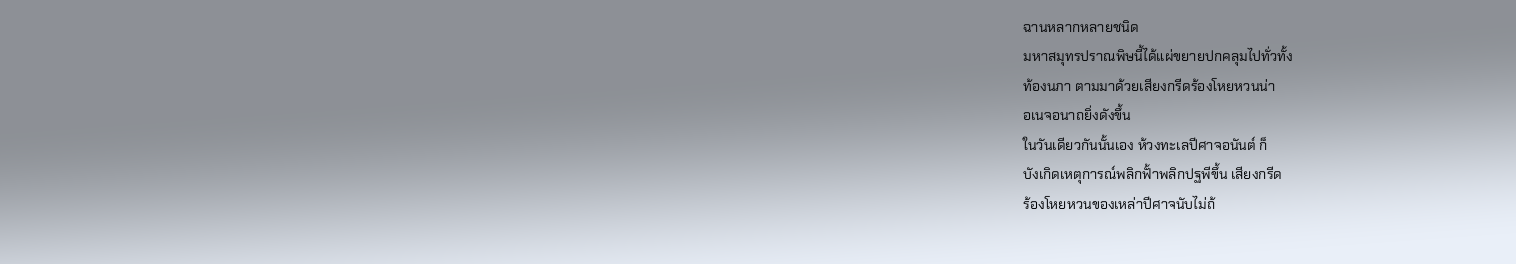ฉานหลากหลายชนิด
มหาสมุทรปราณพิษนี้ได้แผ่ขยายปกคลุมไปทั่วทั้ง
ท้องนภา ตามมาด้วยเสียงกรีดร้องโหยหวนน่า
อเนจอนาถยิ่งดังขึ้น
ในวันเดียวกันนั้นเอง ห้วงทะเลปีศาจอนันต์ ก็
บังเกิดเหตุการณ์พลิกฟั้าพลิกปฐพีขึ้น เสียงกรีด
ร้องโหยหวนของเหล่าปีศาจนับไม่ถ้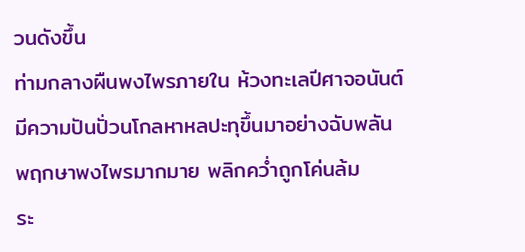วนดังขึ้น
ท่ามกลางผืนพงไพรภายใน ห้วงทะเลปีศาจอนันต์
มีความปันปั่วนโกลหาหลปะทุขึ้นมาอย่างฉับพลัน
พฤกษาพงไพรมากมาย พลิกคว่ำถูกโค่นล้ม
ระ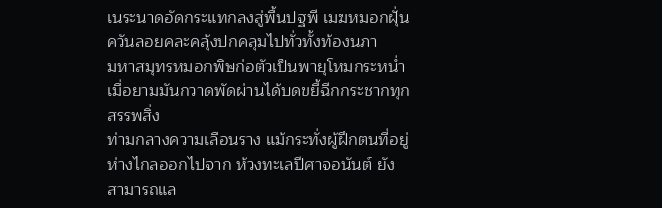เนระนาดอัดกระแทกลงสู่พื้นปฐพี เมฆหมอกฝุั่น
ควันลอยคละคลุ้งปกคลุมไปทั่วทั้งท้องนภา
มหาสมุทรหมอกพิษก่อตัวเป็นพายุโหมกระหน่ำ
เมื่อยามมันกวาดพัดผ่านได้บดขยี้ฉีกกระชากทุก
สรรพสิ่ง
ท่ามกลางความเลือนราง แม้กระทั่งผู้ฝึกตนที่อยู่
ห่างไกลออกไปจาก ห้วงทะเลปีศาจอนันต์ ยัง
สามารถแล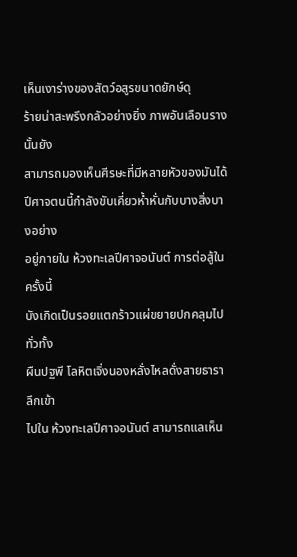เห็นเงาร่างของสัตว์อสูรขนาดยักษ์ดุ
ร้ายน่าสะพรึงกลัวอย่างยิ่ง ภาพอันเลือนรางนั้นยัง
สามารถมองเห็นศีรษะที่มีหลายหัวของมันได้
ปีศาจตนนี้กำลังขับเคี่ยวห้ำหั่นกับบางสิ่งบางอย่าง
อยู่ภายใน ห้วงทะเลปีศาจอนันต์ การต่อสู้ในครั้งนี้
บังเกิดเป็นรอยแตกร้าวแผ่ขยายปกคลุมไปทั่วทั้ง
ผืนปฐพี โลหิตเจิ่งนองหลั่งไหลดั่งสายธารา ลึกเข้า
ไปใน ห้วงทะเลปีศาจอนันต์ สามารถแลเห็น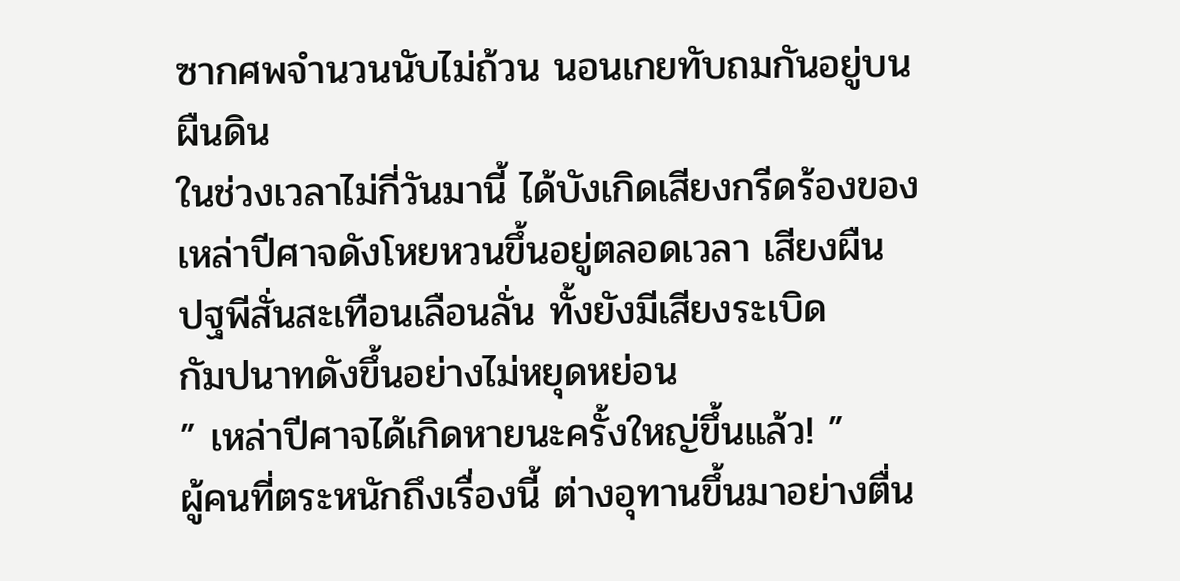ซากศพจำนวนนับไม่ถ้วน นอนเกยทับถมกันอยู่บน
ผืนดิน
ในช่วงเวลาไม่กี่วันมานี้ ได้บังเกิดเสียงกรีดร้องของ
เหล่าปีศาจดังโหยหวนขึ้นอยู่ตลอดเวลา เสียงผืน
ปฐพีสั่นสะเทือนเลือนลั่น ทั้งยังมีเสียงระเบิด
กัมปนาทดังขึ้นอย่างไม่หยุดหย่อน
” เหล่าปีศาจได้เกิดหายนะครั้งใหญ่ขึ้นแล้ว! ”
ผู้คนที่ตระหนักถึงเรื่องนี้ ต่างอุทานขึ้นมาอย่างตื่น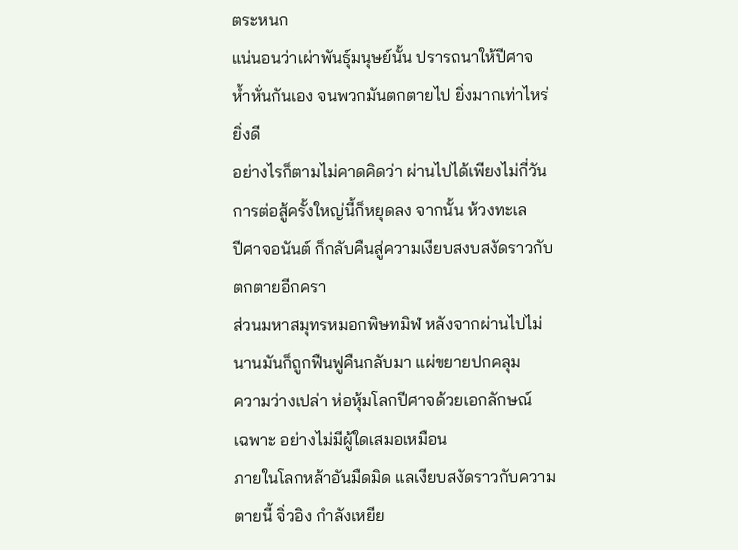ตระหนก
แน่นอนว่าเผ่าพันธุ์มนุษย์นั้น ปรารถนาให้ปีศาจ
ห้ำหั่นกันเอง จนพวกมันตกตายไป ยิ่งมากเท่าไหร่
ยิ่งดี
อย่างไรก็ตามไม่คาดคิดว่า ผ่านไปได้เพียงไม่กี่วัน
การต่อสู้ครั้งใหญ่นี้ก็หยุดลง จากนั้น ห้วงทะเล
ปีศาจอนันต์ ก็กลับคืนสู่ความเงียบสงบสงัดราวกับ
ตกตายอีกครา
ส่วนมหาสมุทรหมอกพิษทมิฬ หลังจากผ่านไปไม่
นานมันก็ถูกฟืนฟูคืนกลับมา แผ่ขยายปกคลุม
ความว่างเปล่า ห่อหุ้มโลกปีศาจด้วยเอกลักษณ์
เฉพาะ อย่างไม่มีผู้ใดเสมอเหมือน
ภายในโลกหล้าอันมืดมิด แลเงียบสงัดราวกับความ
ตายนี้ จิ่วอิง กำลังเหยีย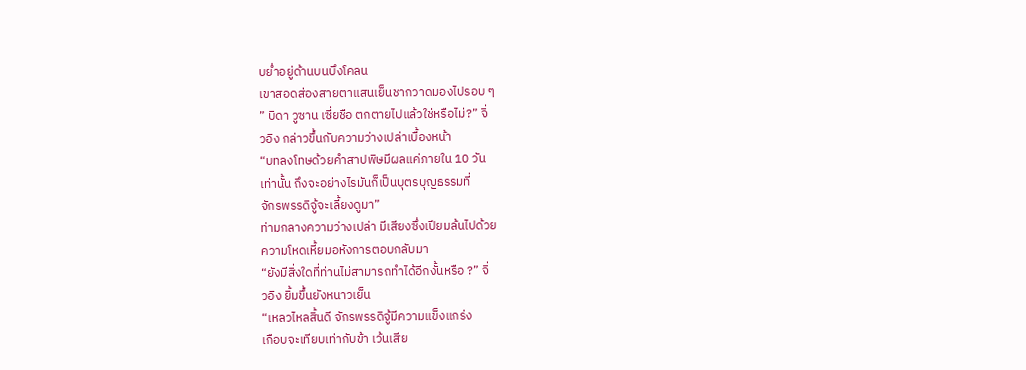บย่ำอยู่ด้านบนบึงโคลน
เขาสอดส่องสายตาแสนเย็นชากวาดมองไปรอบ ๆ
” บิดา วูซาน เซี่ยชือ ตกตายไปแล้วใช่หรือไม่?” จิ่
วอิง กล่าวขึ้นกับความว่างเปล่าเบื้องหน้า
“บทลงโทษด้วยคำสาปพิษมีผลแค่ภายใน 10 วัน
เท่านั้น ถึงจะอย่างไรมันก็เป็นบุตรบุญธรรมที่
จักรพรรดิจู้จะเลี้ยงดูมา”
ท่ามกลางความว่างเปล่า มีเสียงซึ่งเปียมล้นไปด้วย
ความโหดเหี้ยมอหังการตอบกลับมา
“ยังมีสิ่งใดที่ท่านไม่สามารถทำได้อีกงั้นหรือ ?” จิ่
วอิง ยิ้มขึ้นยังหนาวเย็น
“เหลวไหลสิ้นดี จักรพรรดิจู้มีความแข็งแกร่ง
เกือบจะเทียบเท่ากับข้า เว้นเสีย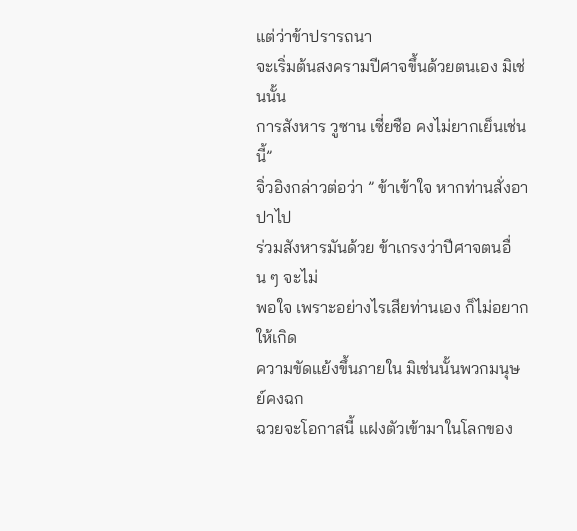แต่ว่าข้าปรารถนา
จะเริ่มต้นสงครามปีศาจขึ้นด้วยตนเอง มิเช่นนั้น
การสังหาร วูซาน เซี่ยชือ คงไม่ยากเย็นเช่นนี้”
จิ่วอิงกล่าวต่อว่า ” ข้าเข้าใจ หากท่านสั่งอาปาไป
ร่วมสังหารมันด้วย ข้าเกรงว่าปีศาจตนอื่น ๆ จะไม่
พอใจ เพราะอย่างไรเสียท่านเอง ก็ไม่อยากให้เกิด
ความขัดแย้งขึ้นภายใน มิเช่นนั้นพวกมนุษย์คงฉก
ฉวยจะโอกาสนี้ แฝงตัวเข้ามาในโลกของ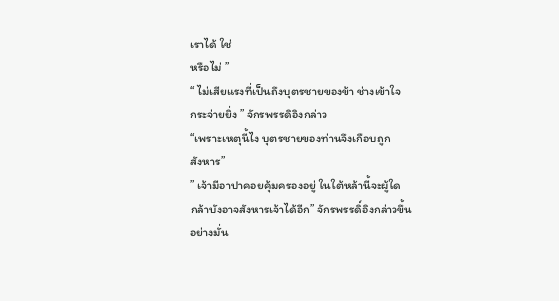เราได้ ใช่
หรือไม่ ”
“ ไม่เสียแรงที่เป็นถึงบุตรชายของข้า ช่างเข้าใจ
กระจ่ายยิ่ง ” จักรพรรดิอิงกล่าว
“เพราะเหตุนี้ไง บุตรชายของท่านจึงเกือบถูก
สังหาร”
” เจ้ามีอาปาคอยคุ้มครองอยู่ ในใต้หล้านี้จะผู้ใด
กล้าบังอาจสังหารเจ้าได้อีก” จักรพรรดิ์อิงกล่าวขึ้น
อย่างมั่น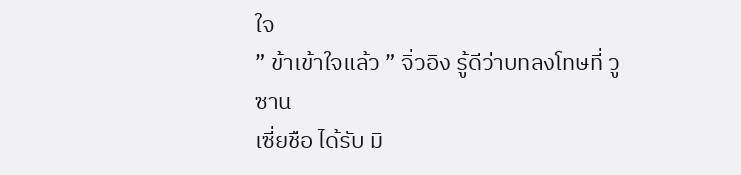ใจ
” ข้าเข้าใจแล้ว ” จิ่วอิง รู้ดีว่าบทลงโทษที่ วูซาน
เซี่ยชือ ได้รับ มิ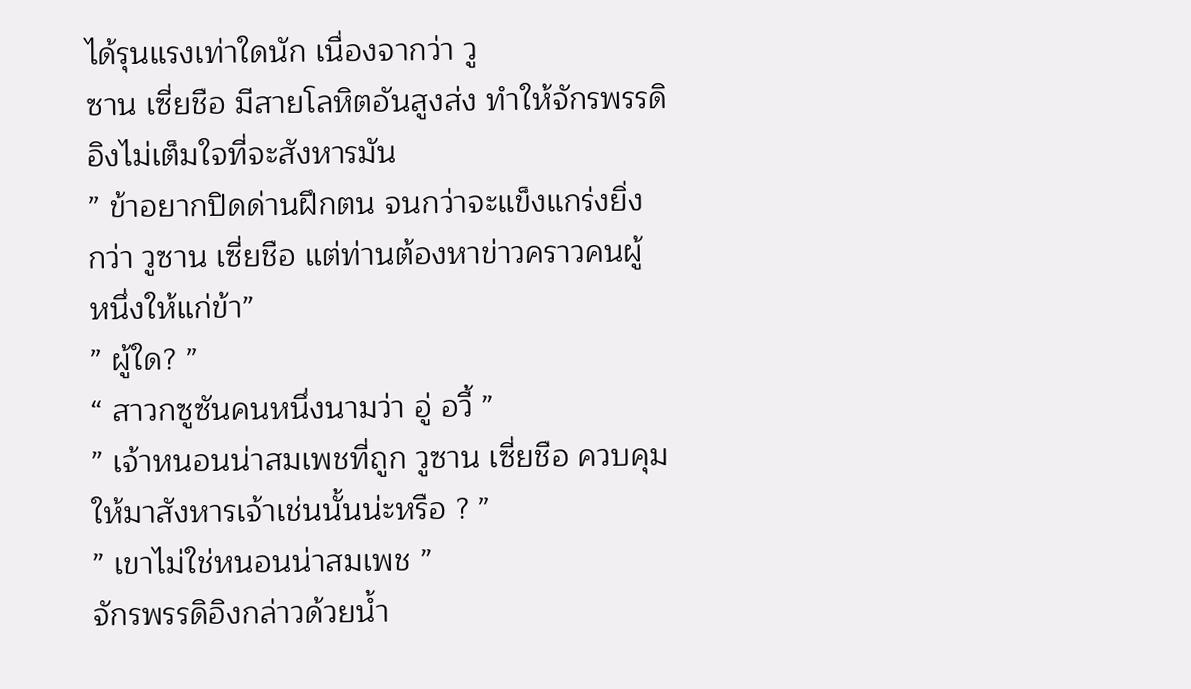ได้รุนแรงเท่าใดนัก เนื่องจากว่า วู
ซาน เซี่ยชือ มีสายโลหิตอันสูงส่ง ทำให้จักรพรรดิ
อิงไม่เต็มใจที่จะสังหารมัน
” ข้าอยากปิดด่านฝึกตน จนกว่าจะแข็งแกร่งยิ่ง
กว่า วูซาน เซี่ยชือ แต่ท่านต้องหาข่าวคราวคนผู้
หนึ่งให้แก่ข้า”
” ผู้ใด? ”
“ สาวกซูซันคนหนึ่งนามว่า อู่ อวี้ ”
” เจ้าหนอนน่าสมเพชที่ถูก วูซาน เซี่ยชือ ควบคุม
ให้มาสังหารเจ้าเช่นนั้นน่ะหรือ ? ”
” เขาไม่ใช่หนอนน่าสมเพช ”
จักรพรรดิอิงกล่าวด้วยน้ำ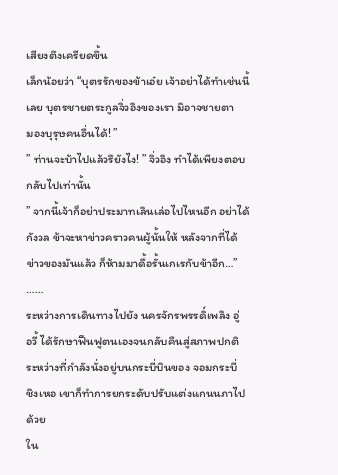เสียงตึงเครียดขึ้น
เล็กน้อยว่า “บุตรรักของข้าเอ๋ย เจ้าอย่าได้ทำเช่นนี้
เลย บุตรชายตระกูลจิ่วอิงของเรา มิอาจชายตา
มองบุรุษคนอื่นได้! ”
” ท่านจะบ้าไปแล้วรึยังไง! ” จิ่วอิง ทำได้เพียงตอบ
กลับไปเท่านั้น
” จากนี้เจ้าก็อย่าประมาทเลินเล่อไปไหนอีก อย่าได้
กังวล ข้าจะหาข่าวคราวคนผู้นั้นให้ หลังจากที่ได้
ข่าวของมันแล้ว ก็ห้ามมาดื้อรั้นเกเรกับข้าอีก…”
……
ระหว่างการเดินทางไปยัง นครจักรพรรดิ์เพลิง อู่
อวี้ ได้รักษาฟืนฟูตนเองจนกลับคืนสู่สภาพปกติ
ระหว่างที่กำลังนั่งอยู่บนกระบี่บินของ จอมกระบี่
ชิงเหอ เขาก็ทำการยกระดับปรับแต่งแกนนภาไป
ด้วย
ใน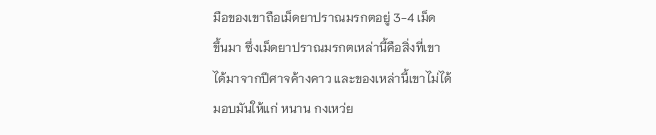มือของเขาถือเม็ดยาปราณมรกตอยู่ 3-4 เม็ด
ขึ้นมา ซึ่งเม็ดยาปราณมรกตเหล่านี้คือสิ่งที่เขา
ได้มาจากปีศาจค้างคาว และของเหล่านี้เขาไม่ได้
มอบมันให้แก่ หนาน กงเหว่ย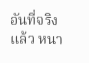อันที่จริงแล้ว หนา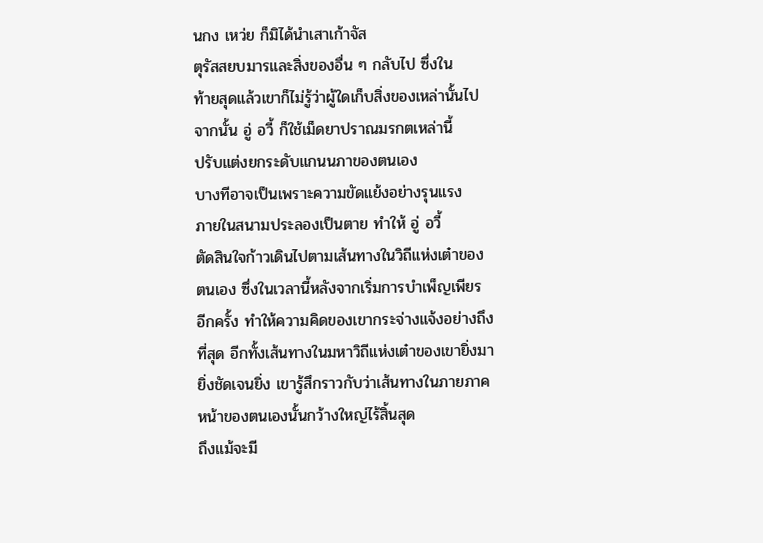นกง เหว่ย ก็มิได้นำเสาเก้าจัส
ตุรัสสยบมารและสิ่งของอื่น ๆ กลับไป ซึ่งใน
ท้ายสุดแล้วเขาก็ไม่รู้ว่าผู้ใดเก็บสิ่งของเหล่านั้นไป
จากนั้น อู่ อวี้ ก็ใช้เม็ดยาปราณมรกตเหล่านี้
ปรับแต่งยกระดับแกนนภาของตนเอง
บางทีอาจเป็นเพราะความขัดแย้งอย่างรุนแรง
ภายในสนามประลองเป็นตาย ทำให้ อู่ อวี้
ตัดสินใจก้าวเดินไปตามเส้นทางในวิถีแห่งเต๋าของ
ตนเอง ซึ่งในเวลานี้หลังจากเริ่มการบำเพ็ญเพียร
อีกครั้ง ทำให้ความคิดของเขากระจ่างแจ้งอย่างถึง
ที่สุด อีกทั้งเส้นทางในมหาวิถีแห่งเต๋าของเขายิ่งมา
ยิ่งชัดเจนยิ่ง เขารู้สึกราวกับว่าเส้นทางในภายภาค
หน้าของตนเองนั้นกว้างใหญ่ไร้สิ้นสุด
ถึงแม้จะมี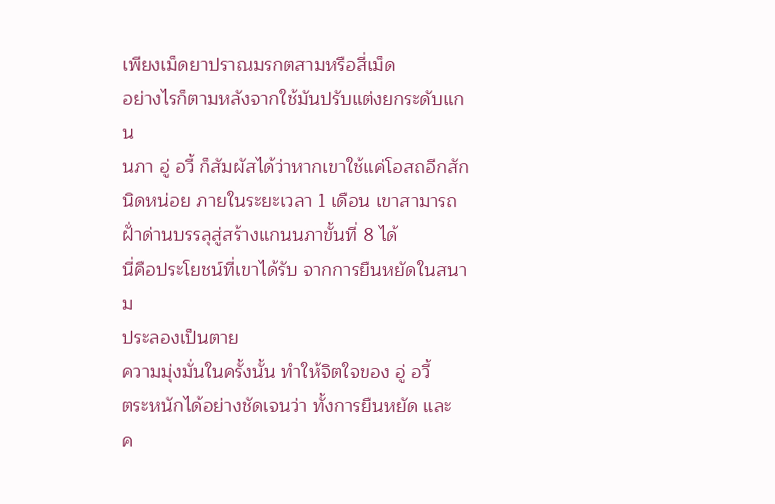เพียงเม็ดยาปราณมรกตสามหรือสี่เม็ด
อย่างไรก็ตามหลังจากใช้มันปรับแต่งยกระดับแกน
นภา อู่ อวี้ ก็สัมผัสได้ว่าหากเขาใช้แค่โอสถอีกสัก
นิดหน่อย ภายในระยะเวลา 1 เดือน เขาสามารถ
ฝั่าด่านบรรลุสู่สร้างแกนนภาขั้นที่ 8 ได้
นี่คือประโยชน์ที่เขาได้รับ จากการยืนหยัดในสนาม
ประลองเป็นตาย
ความมุ่งมั่นในครั้งนั้น ทำให้จิตใจของ อู่ อวี้
ตระหนักได้อย่างชัดเจนว่า ทั้งการยืนหยัด และ
ค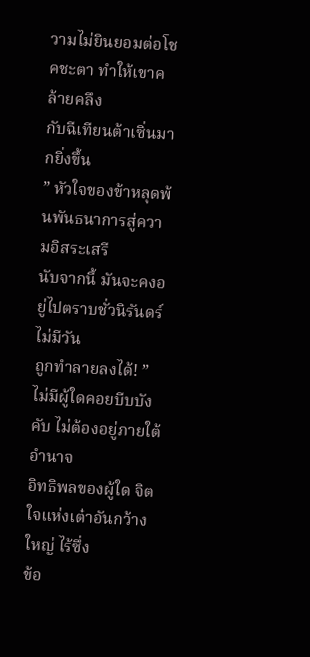วามไม่ยินยอมต่อโชคชะตา ทำให้เขาคล้ายคลึง
กับฉีเทียนต้าเซิ่นมากยิ่งขึ้น
” หัวใจของข้าหลุดพ้นพันธนาการสู่ความอิสระเสรี
นับจากนี้ มันจะคงอยู่ไปตราบชั่วนิรันดร์ ไม่มีวัน
ถูกทำลายลงได้! ”
ไม่มีผู้ใดคอยบีบบังคับ ไม่ต้องอยู่ภายใต้อำนาจ
อิทธิพลของผู้ใด จิตใจแห่งเต๋าอันกว้างใหญ่ ไร้ซึ่ง
ข้อ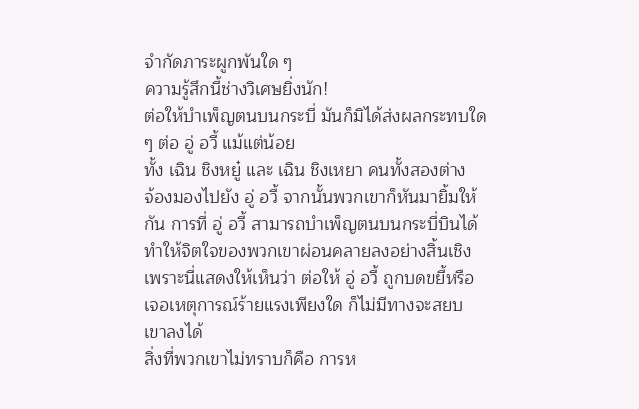จำกัดภาระผูกพันใด ๆ
ความรู้สึกนี้ช่างวิเศษยิ่งนัก!
ต่อให้บำเพ็ญตนบนกระบี่ มันก็มิได้ส่งผลกระทบใด
ๆ ต่อ อู่ อวี้ แม้แต่น้อย
ทั้ง เฉิน ชิงหยู๋ และ เฉิน ชิงเหยา คนทั้งสองต่าง
จ้องมองไปยัง อู่ อวี้ จากนั้นพวกเขาก็หันมายิ้มให้
กัน การที่ อู่ อวี้ สามารถบำเพ็ญตนบนกระบี่บินได้
ทำให้จิตใจของพวกเขาผ่อนคลายลงอย่างสิ้นเชิง
เพราะนี่แสดงให้เห็นว่า ต่อให้ อู่ อวี้ ถูกบดขยี้หรือ
เจอเหตุการณ์ร้ายแรงเพียงใด ก็ไม่มีทางจะสยบ
เขาลงได้
สิ่งที่พวกเขาไม่ทราบก็คือ การห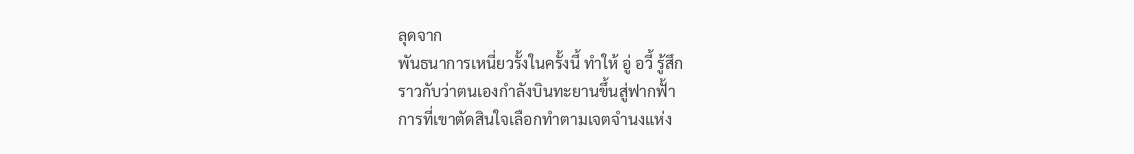ลุดจาก
พันธนาการเหนี่ยวรั้งในครั้งนี้ ทำให้ อู่ อวี้ รู้สึก
ราวกับว่าตนเองกำลังบินทะยานขึ้นสู่ฟากฟั้า
การที่เขาตัดสินใจเลือกทำตามเจตจำนงแห่ง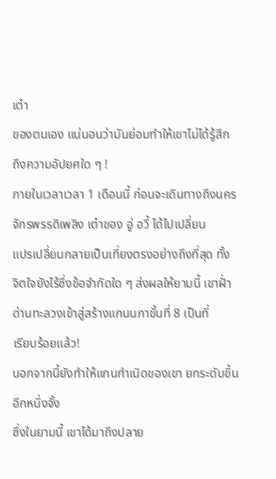เต๋า
ของตนเอง แน่นอนว่ามันย่อมทำให้เขาไม่ได้รู้สึก
ถึงความอัปยศใด ๆ !
ภายในเวลาเวลา 1 เดือนนี้ ก่อนจะเดินทางถึงนคร
จักรพรรดิเพลิง เต๋าของ อู่ อวี้ ได้ไปเปลี่ยน
แปรเปลี่ยนกลายเป็นเที่ยงตรงอย่างถึงที่สุด ทั้ง
จิตใจยังไร้ซึ่งข้อจำกัดใด ๆ ส่งผลให้ยามนี้ เขาฝั่า
ด่านทะลวงเข้าสู่สร้างแกนนภาขั้นที่ 8 เป็นที่
เรียบร้อยแล้ว!
นอกจากนี้ยังทำให้แกนกำเนิดของเขา ยกระดับขึ้น
อีกหนึ่งจั้ง
ซึ่งในยามนี้ เขาได้มาถึงปลาย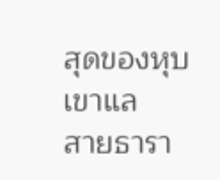สุดของหุบเขาแล
สายธารา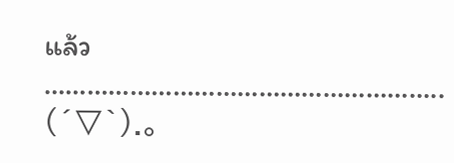แล้ว
………………………………………………..
(´▽`).。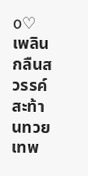o♡ เพลิน
กลืนสวรรค์สะท้านทวยเทพ